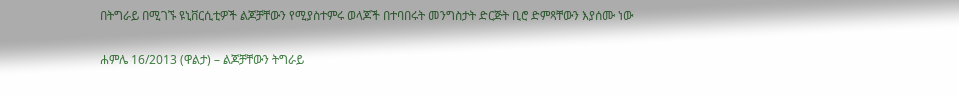በትግራይ በሚገኙ ዩኒቨርሲቲዎች ልጆቻቸውን የሚያስተምሩ ወላጆች በተባበሩት መንግስታት ድርጅት ቢሮ ድምጻቸውን እያሰሙ ነው

ሐምሌ 16/2013 (ዋልታ) – ልጆቻቸውን ትግራይ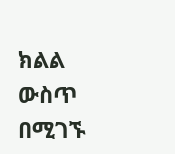ክልል ውስጥ በሚገኙ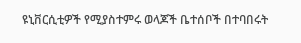ዩኒቨርሲቲዎች የሚያስተምሩ ወላጆች ቤተሰቦች በተባበሩት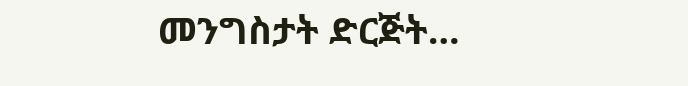መንግስታት ድርጅት…